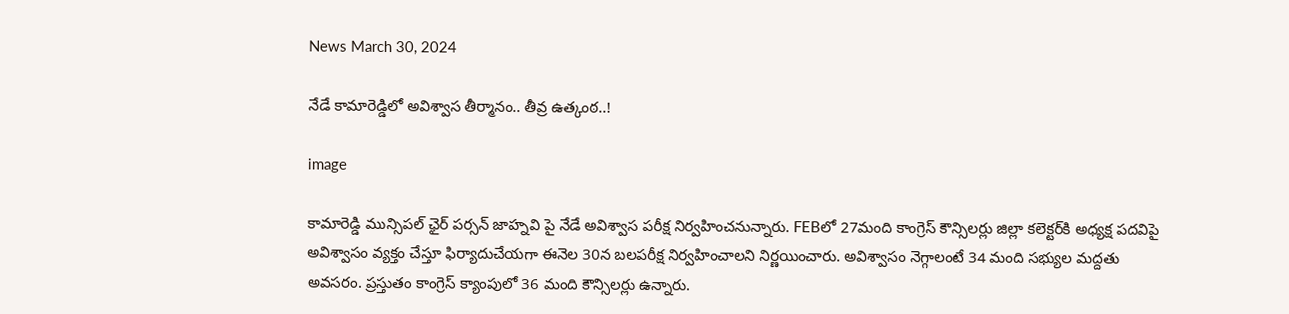News March 30, 2024

నేడే కామారెడ్డిలో అవిశ్వాస తీర్మానం.. తీవ్ర ఉత్కంఠ..!

image

కామారెడ్డి మున్సిపల్ ఛైర్ పర్సన్ జాహ్నవి పై నేడే అవిశ్వాస పరీక్ష నిర్వహించనున్నారు. FEBలో 27మంది కాంగ్రెస్ కౌన్సిలర్లు జిల్లా కలెక్టర్‌కి అధ్యక్ష పదవిపై అవిశ్వాసం వ్యక్తం చేస్తూ ఫిర్యాదుచేయగా ఈనెల 30న బలపరీక్ష నిర్వహించాలని నిర్ణయించారు. అవిశ్వాసం నెగ్గాలంటే 34 మంది సభ్యుల మద్దతు అవసరం. ప్రస్తుతం కాంగ్రెస్‌ క్యాంపులో 36 మంది కౌన్సిలర్లు ఉన్నారు.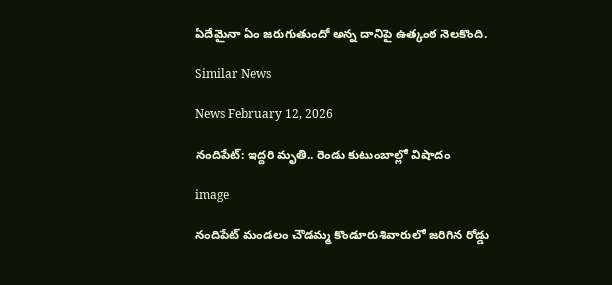ఏదేమైనా ఏం జరుగుతుందో అన్న దానిపై ఉత్కంఠ నెలకొంది.

Similar News

News February 12, 2026

నందిపేట్: ఇద్దరి మృతి.. రెండు కుటుంబాల్లో విషాదం

image

నందిపేట్ మండలం చౌడమ్మ కొండూరుశివారులో జరిగిన రోడ్డు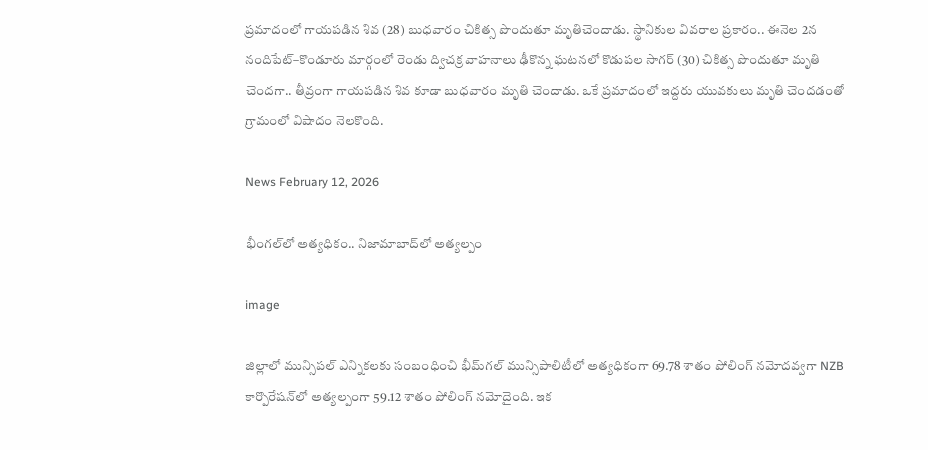ప్రమాదంలో గాయపడిన శివ (28) బుధవారం చికిత్స పొందుతూ మృతిచెందాడు. స్థానికుల వివరాల ప్రకారం.. ఈనెల 2న నందిపేట్–కొండూరు మార్గంలో రెండు ద్విచక్ర వాహనాలు ఢీకొన్న ఘటనలో కొడుపల సాగర్ (30) చికిత్స పొందుతూ మృతి చెందగా.. తీవ్రంగా గాయపడిన శివ కూడా బుధవారం మృతి చెందాడు. ఒకే ప్రమాదంలో ఇద్దరు యువకులు మృతి చెందడంతో గ్రామంలో విషాదం నెలకొంది.

News February 12, 2026

భీంగల్‌లో అత్యధికం.. నిజామాబాద్‌లో అత్యల్పం

image

జిల్లాలో మున్సిపల్ ఎన్నికలకు సంబంధించి భీమ్‌గల్ మున్సిపాలిటీలో అత్యధికంగా 69.78 శాతం పోలింగ్ నమోదవ్వగా NZB కార్పొరేషన్‌‌లో అత్యల్పంగా 59.12 శాతం పోలింగ్ నమోదైంది. ఇక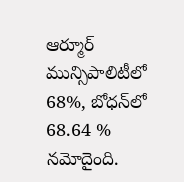ఆర్మూర్ మున్సిపాలిటీలో 68%, బోధన్‌లో 68.64 % నమోదైంది.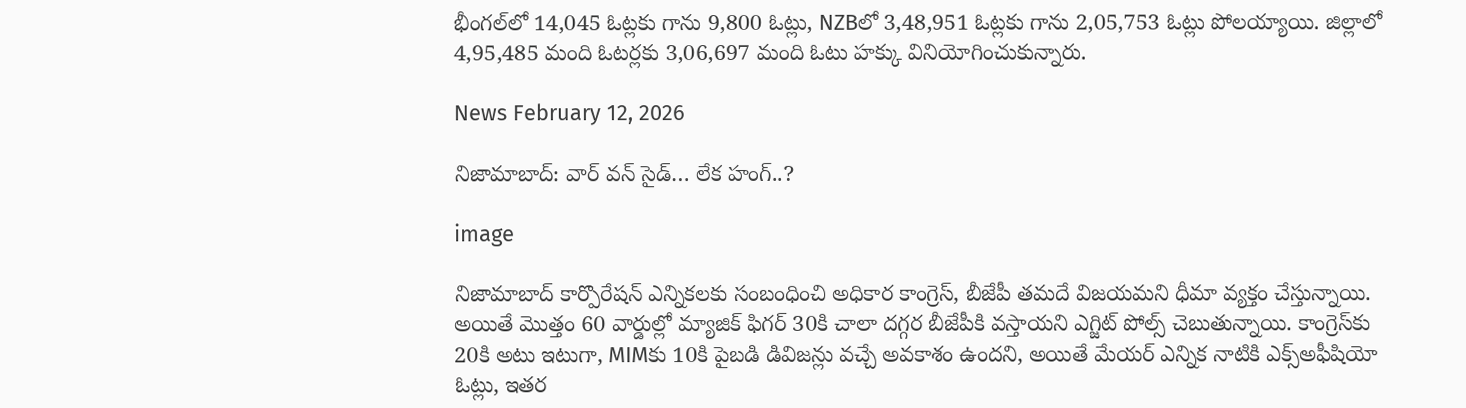భీంగల్‌లో 14,045 ఓట్లకు గాను 9,800 ఓట్లు, NZBలో 3,48,951 ఓట్లకు గాను 2,05,753 ఓట్లు పోలయ్యాయి. జిల్లాలో 4,95,485 మంది ఓటర్లకు 3,06,697 మంది ఓటు హక్కు వినియోగించుకున్నారు.

News February 12, 2026

నిజామాబాద్: వార్ వన్ సైడ్… లేక హంగ్..?

image

నిజామాబాద్ కార్పొరేషన్ ఎన్నికలకు సంబంధించి అధికార కాంగ్రెస్, బీజేపీ తమదే విజయమని ధీమా వ్యక్తం చేస్తున్నాయి. అయితే మొత్తం 60 వార్డుల్లో మ్యాజిక్ ఫిగర్ 30కి చాలా దగ్గర బీజేపీకి వస్తాయని ఎగ్జిట్ పోల్స్ చెబుతున్నాయి. కాంగ్రెస్‌కు 20కి అటు ఇటుగా, MIMకు 10కి పైబడి డివిజన్లు వచ్చే అవకాశం ఉందని, అయితే మేయర్ ఎన్నిక నాటికి ఎక్స్‌అఫీషియో ఓట్లు, ఇతర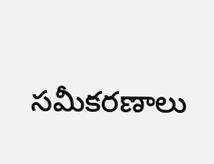సమీకరణాలు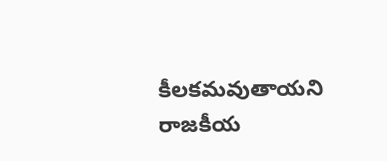కీలకమవుతాయని రాజకీయ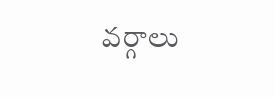వర్గాలు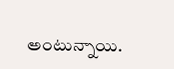అంటున్నాయి.